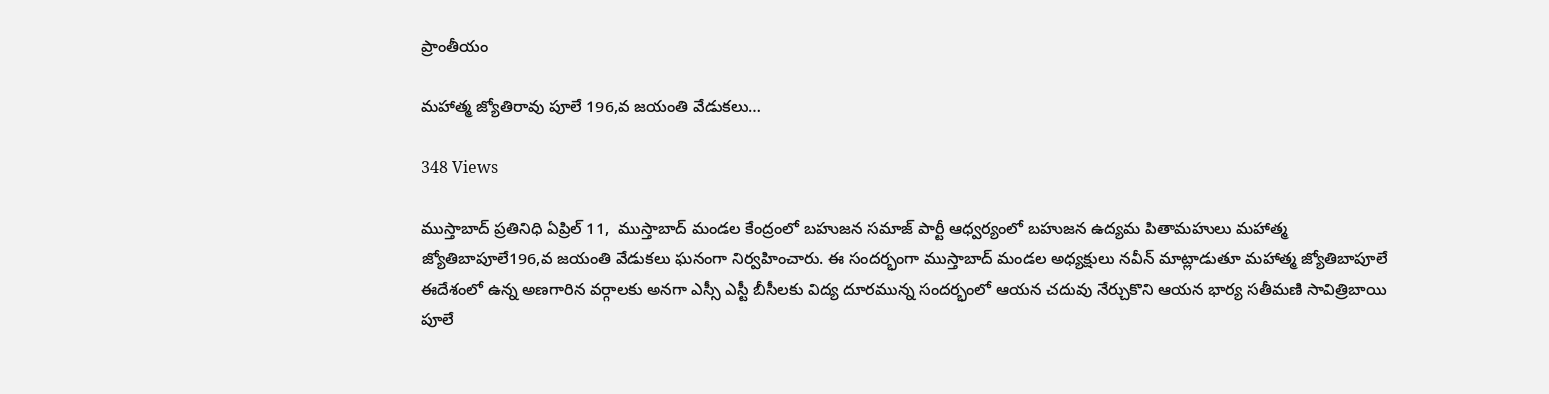ప్రాంతీయం

మహాత్మ జ్యోతిరావు పూలే 196,వ జయంతి వేడుకలు…

348 Views

ముస్తాబాద్ ప్రతినిధి ఏప్రిల్ 11,  ముస్తాబాద్ మండల కేంద్రంలో బహుజన సమాజ్ పార్టీ ఆధ్వర్యంలో బహుజన ఉద్యమ పితామహులు మహాత్మ జ్యోతిబాపూలే196,వ జయంతి వేడుకలు ఘనంగా నిర్వహించారు. ఈ సందర్భంగా ముస్తాబాద్ మండల అధ్యక్షులు నవీన్ మాట్లాడుతూ మహాత్మ జ్యోతిబాపూలే ఈదేశంలో ఉన్న అణగారిన వర్గాలకు అనగా ఎస్సీ ఎస్టీ బీసీలకు విద్య దూరమున్న సందర్భంలో ఆయన చదువు నేర్చుకొని ఆయన భార్య సతీమణి సావిత్రిబాయి పూలే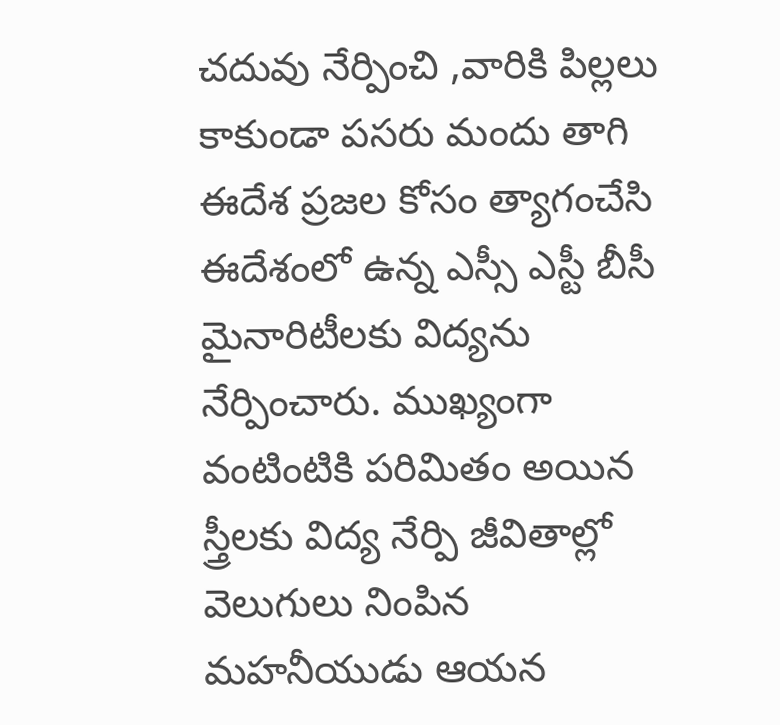చదువు నేర్పించి ,వారికి పిల్లలు కాకుండా పసరు మందు తాగి ఈదేశ ప్రజల కోసం త్యాగంచేసి ఈదేశంలో ఉన్న ఎస్సీ ఎస్టీ బీసీ మైనారిటీలకు విద్యను నేర్పించారు. ముఖ్యంగా వంటింటికి పరిమితం అయిన స్త్రీలకు విద్య నేర్పి జీవితాల్లో వెలుగులు నింపిన మహనీయుడు ఆయన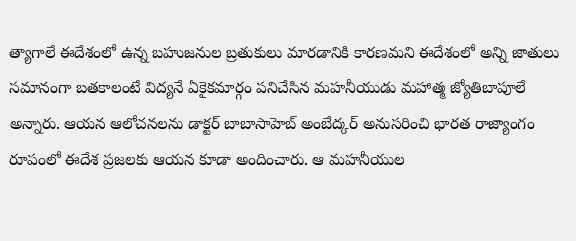త్యాగాలే ఈదేశంలో ఉన్న బహుజనుల బ్రతుకులు మారడానికి కారణమని ఈదేశంలో అన్ని జాతులు సమానంగా బతకాలంటే విద్యనే ఏకైకమార్గం పనిచేసిన మహనీయుడు మహాత్మ జ్యోతిబాపూలే అన్నారు. ఆయన ఆలోచనలను డాక్టర్ బాబాసాహెబ్ అంబేద్కర్ అనుసరించి భారత రాజ్యాంగం రూపంలో ఈదేశ ప్రజలకు ఆయన కూడా అందించారు. ఆ మహనీయుల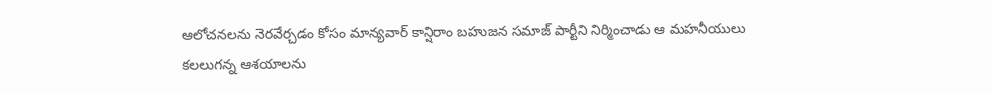ఆలోచనలను నెరవేర్చడం కోసం మాన్యవార్ కాన్షిరాం బహుజన సమాజ్ పార్టీని నిర్మించాడు ఆ మహనీయులు కలలుగన్న ఆశయాలను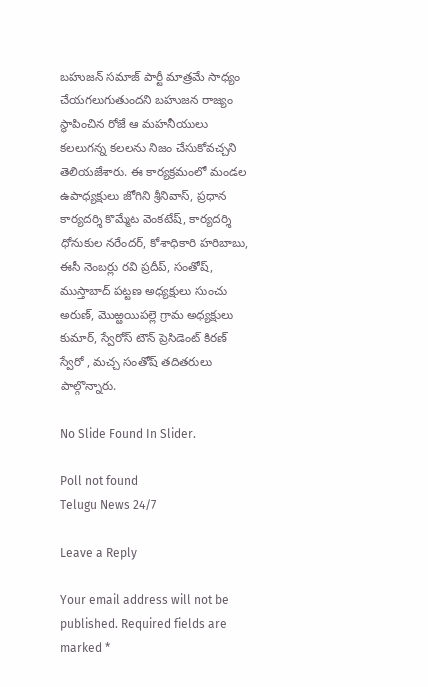బహుజన్ సమాజ్ పార్టీ మాత్రమే సాధ్యం చేయగలుగుతుందని బహుజన రాజ్యం స్థాపించిన రోజే ఆ మహనీయులు కలలుగన్న కలలను నిజం చేసుకోవచ్చని తెలియజేశారు. ఈ కార్యక్రమంలో మండల ఉపాధ్యక్షులు జోగిని శ్రీనివాస్, ప్రధాన కార్యదర్శి కొమ్మేట వెంకటేష్, కార్యదర్శి ధోనుకుల నరేందర్, కోశాధికారి హరిబాబు, ఈసీ నెంబర్లు రవి ప్రదీప్, సంతోష్, ముస్తాబాద్ పట్టణ అధ్యక్షులు సుంచు అరుణ్, మొఱ్ఱయిపల్లె గ్రామ అధ్యక్షులు కుమార్, స్వేరోస్ టౌన్ ప్రెసిడెంట్ కిరణ్ స్వేరో , మచ్చ సంతోష్ తదితరులు పాల్గొన్నారు.

No Slide Found In Slider.

Poll not found
Telugu News 24/7

Leave a Reply

Your email address will not be published. Required fields are marked *